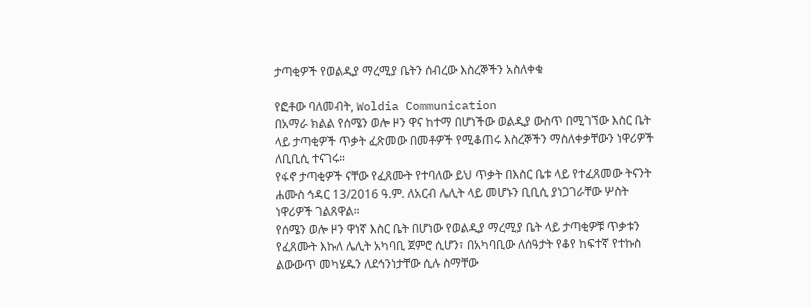ታጣቂዎች የወልዲያ ማረሚያ ቤትን ሰብረው እስረኞችን አስለቀቁ

የፎቶው ባለመብት, Woldia Communication
በአማራ ክልል የሰሜን ወሎ ዞን ዋና ከተማ በሆነችው ወልዲያ ውስጥ በሚገኘው እስር ቤት ላይ ታጣቂዎች ጥቃት ፈጽመው በመቶዎች የሚቆጠሩ እስረኞችን ማስለቀቃቸውን ነዋሪዎች ለቢቢሲ ተናገሩ።
የፋኖ ታጣቂዎች ናቸው የፈጸሙት የተባለው ይህ ጥቃት በእስር ቤቱ ላይ የተፈጸመው ትናንት ሐሙስ ኅዳር 13/2016 ዓ.ም. ለአርብ ሌሊት ላይ መሆኑን ቢቢሲ ያነጋገራቸው ሦስት ነዋሪዎች ገልጸዋል።
የሰሜን ወሎ ዞን ዋነኛ እስር ቤት በሆነው የወልዲያ ማረሚያ ቤት ላይ ታጣቂዎቹ ጥቃቱን የፈጸሙት እኩለ ሌሊት አካባቢ ጀምሮ ሲሆን፣ በአካባቢው ለሰዓታት የቆየ ከፍተኛ የተኩስ ልውውጥ መካሄዱን ለደኅንነታቸው ሲሉ ስማቸው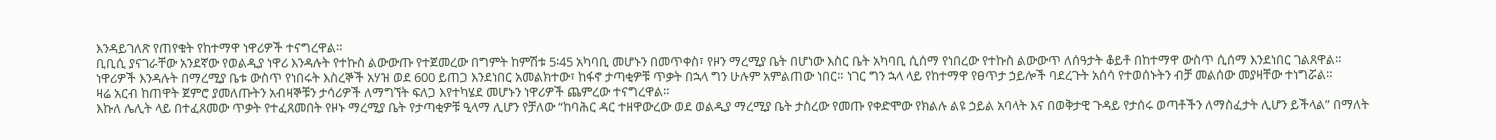እንዳይገለጽ የጠየቁት የከተማዋ ነዋሪዎች ተናግረዋል።
ቢቢሲ ያናገራቸው አንደኛው የወልዲያ ነዋሪ እንዳሉት የተኩስ ልውውጡ የተጀመረው በግምት ከምሽቱ 5፡45 አካባቢ መሆኑን በመጥቀስ፣ የዞን ማረሚያ ቤት በሆነው እስር ቤት አካባቢ ሲሰማ የነበረው የተኩስ ልውውጥ ለሰዓታት ቆይቶ በከተማዋ ውስጥ ሲሰማ እንደነበር ገልጸዋል።
ነዋሪዎች እንዳሉት በማረሚያ ቤቱ ውስጥ የነበሩት እስረኞች አሃዝ ወደ 600 ይጠጋ እንደነበር አመልክተው፣ ከፋኖ ታጣቂዎቹ ጥቃት በኋላ ግን ሁሉም አምልጠው ነበር። ነገር ግን ኋላ ላይ የከተማዋ የፀጥታ ኃይሎች ባደረጉት አሰሳ የተወሰኑትን ብቻ መልሰው መያዛቸው ተነግሯል።
ዛሬ አርብ ከጠዋት ጀምሮ ያመለጡትን አብዛኞቹን ታሳሪዎች ለማግኘት ፍለጋ እየተካሄደ መሆኑን ነዋሪዎች ጨምረው ተናግረዋል።
እኩለ ሌሊት ላይ በተፈጸመው ጥቃት የተፈጸመበት የዞኑ ማረሚያ ቤት የታጣቂዎቹ ዒላማ ሊሆን የቻለው “ከባሕር ዳር ተዘዋውረው ወደ ወልዲያ ማረሚያ ቤት ታስረው የመጡ የቀድሞው የክልሉ ልዩ ኃይል አባላት እና በወቅታዊ ጉዳይ የታሰሩ ወጣቶችን ለማስፈታት ሊሆን ይችላል” በማለት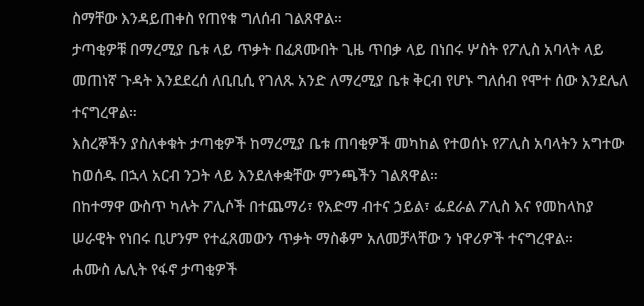ስማቸው እንዳይጠቀስ የጠየቁ ግለሰብ ገልጸዋል።
ታጣቂዎቹ በማረሚያ ቤቱ ላይ ጥቃት በፈጸሙበት ጊዜ ጥበቃ ላይ በነበሩ ሦስት የፖሊስ አባላት ላይ መጠነኛ ጉዳት እንደደረሰ ለቢቢሲ የገለጹ አንድ ለማረሚያ ቤቱ ቅርብ የሆኑ ግለሰብ የሞተ ሰው እንደሌለ ተናግረዋል።
እስረኞችን ያስለቀቁት ታጣቂዎች ከማረሚያ ቤቱ ጠባቂዎች መካከል የተወሰኑ የፖሊስ አባላትን አግተው ከወሰዱ በኋላ አርብ ንጋት ላይ እንደለቀቋቸው ምንጫችን ገልጸዋል።
በከተማዋ ውስጥ ካሉት ፖሊሶች በተጨማሪ፣ የአድማ ብተና ኃይል፣ ፌደራል ፖሊስ እና የመከላከያ ሠራዊት የነበሩ ቢሆንም የተፈጸመውን ጥቃት ማስቆም አለመቻላቸው ን ነዋሪዎች ተናግረዋል።
ሐሙስ ሌሊት የፋኖ ታጣቂዎች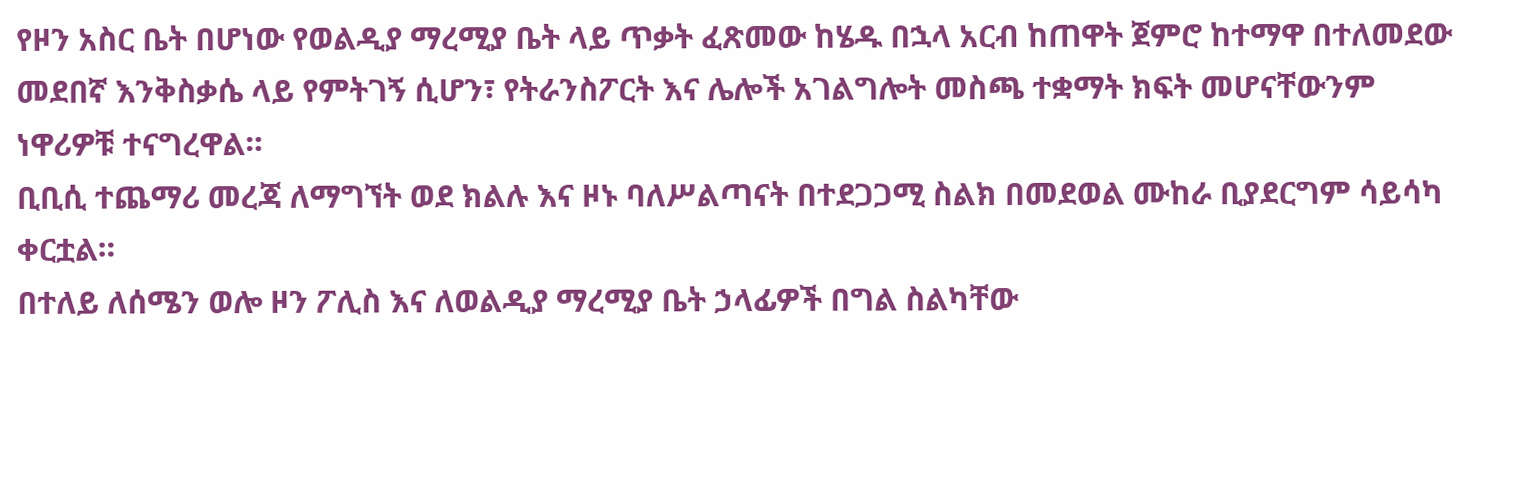የዞን አስር ቤት በሆነው የወልዲያ ማረሚያ ቤት ላይ ጥቃት ፈጽመው ከሄዱ በኋላ አርብ ከጠዋት ጀምሮ ከተማዋ በተለመደው መደበኛ እንቅስቃሴ ላይ የምትገኝ ሲሆን፣ የትራንስፖርት እና ሌሎች አገልግሎት መስጫ ተቋማት ክፍት መሆናቸውንም ነዋሪዎቹ ተናግረዋል።
ቢቢሲ ተጨማሪ መረጃ ለማግኘት ወደ ክልሉ እና ዞኑ ባለሥልጣናት በተደጋጋሚ ስልክ በመደወል ሙከራ ቢያደርግም ሳይሳካ ቀርቷል።
በተለይ ለሰሜን ወሎ ዞን ፖሊስ እና ለወልዲያ ማረሚያ ቤት ኃላፊዎች በግል ስልካቸው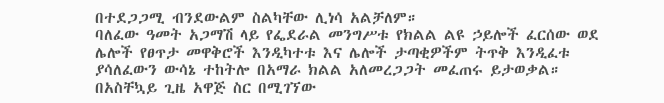በተደጋጋሚ ብንደውልም ስልካቸው ሊነሳ አልቻለም።
ባለፈው ዓመት አጋማሽ ላይ የፌደራል መንግሥቱ የክልል ልዩ ኃይሎች ፈርሰው ወደ ሌሎች የፀጥታ መዋቅሮች እንዲካተቱ እና ሌሎች ታጣቂዎችም ትጥቅ እንዲፈቱ ያሳለፈውን ውሳኔ ተከትሎ በአማራ ክልል አለመረጋጋት መፈጠሩ ይታወቃል።
በአስቸኳይ ጊዜ አዋጅ ስር በሚገኘው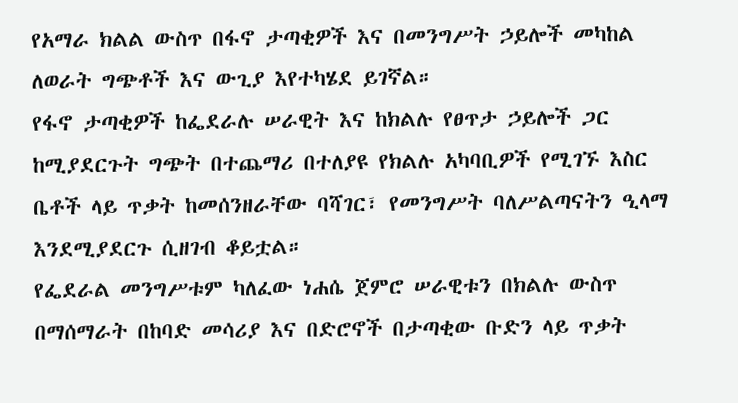የአማራ ክልል ውስጥ በፋኖ ታጣቂዎች እና በመንግሥት ኃይሎች መካከል ለወራት ግጭቶች እና ውጊያ እየተካሄደ ይገኛል።
የፋኖ ታጣቂዎች ከፌደራሉ ሠራዊት እና ከክልሉ የፀጥታ ኃይሎች ጋር ከሚያደርጉት ግጭት በተጨማሪ በተለያዩ የክልሉ አካባቢዎች የሚገኙ እስር ቤቶች ላይ ጥቃት ከመሰንዘራቸው ባሻገር፣ የመንግሥት ባለሥልጣናትን ዒላማ እንደሚያደርጉ ሲዘገብ ቆይቷል።
የፌደራል መንግሥቱም ካለፈው ነሐሴ ጀምሮ ሠራዊቱን በክልሉ ውስጥ በማሰማራት በከባድ መሳሪያ እና በድሮኖች በታጣቂው ቡድን ላይ ጥቃት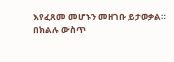እየፈጸመ መሆኑን መዘገቡ ይታወቃል።
በክልሉ ውስጥ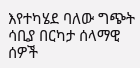እየተካሄደ ባለው ግጭት ሳቢያ በርካታ ሰላማዊ ሰዎች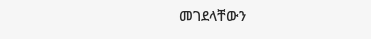መገደላቸውን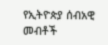የኢትዮጵያ ሰብአዊ መብቶች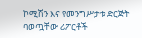ኮሚሽን እና የመንግሥታቱ ድርጅት ባወጧቸው ሪፖርቶች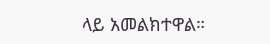ላይ አመልክተዋል።